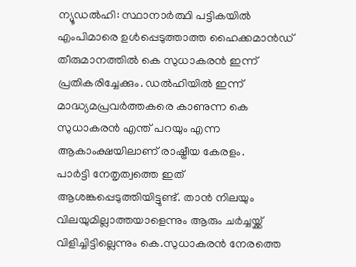ന്യൂഡൽഹി: സ്ഥാനാർത്ഥി പട്ടികയിൽ എംപിമാരെ ഉൾപ്പെടുത്താത്ത ഹൈക്കമാൻഡ് തീരുമാനത്തിൽ കെ സുധാകരൻ ഇന്ന് പ്രതികരിച്ചേക്കും. ഡൽഹിയിൽ ഇന്ന് മാദ്ധ്യമപ്രവർത്തകരെ കാണുന്ന കെ സുധാകരൻ എന്ത് പറയും എന്ന ആകാംക്ഷയിലാണ് രാഷ്ട്രീയ കേരളം.
പാർട്ടി നേതൃത്വത്തെ ഇത് ആശങ്കപ്പെടുത്തിയിട്ടുണ്ട്. താൻ നിലയും വിലയുമില്ലാത്തയാളെന്നും ആരും ചർച്ചയ്ക്ക് വിളിച്ചിട്ടില്ലെന്നും കെ.സുധാകരൻ നേരത്തെ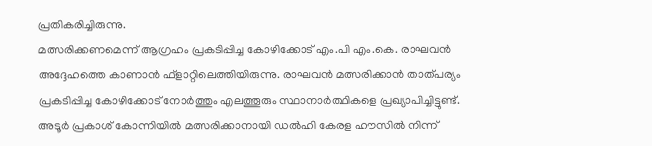പ്രതികരിച്ചിരുന്നു.
മത്സരിക്കണമെന്ന് ആഗ്രഹം പ്രകടിപ്പിച്ച കോഴിക്കോട് എം.പി എം.കെ. രാഘവൻ അദ്ദേഹത്തെ കാണാൻ ഫ്ളാറ്റിലെത്തിയിരുന്നു. രാഘവൻ മത്സരിക്കാൻ താത്പര്യം പ്രകടിപ്പിച്ച കോഴിക്കോട് നോർത്തും എലത്തൂരും സ്ഥാനാർത്ഥികളെ പ്രഖ്യാപിച്ചിട്ടുണ്ട്. അടൂർ പ്രകാശ് കോന്നിയിൽ മത്സരിക്കാനായി ഡൽഹി കേരള ഹൗസിൽ നിന്ന്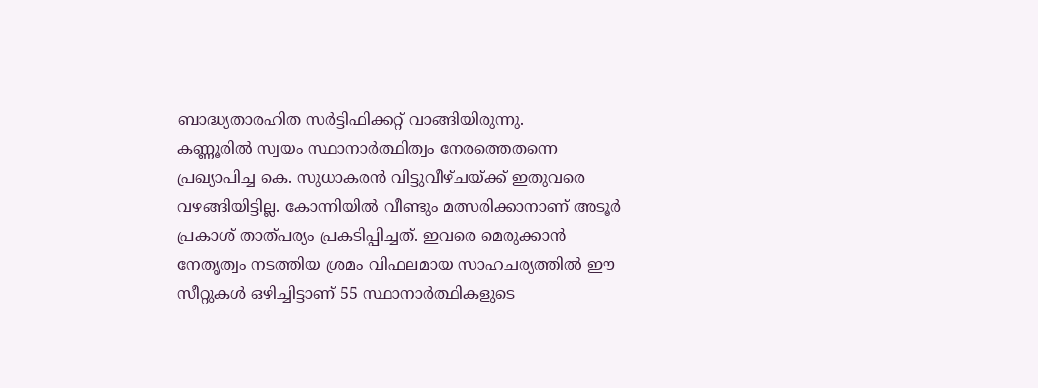ബാദ്ധ്യതാരഹിത സർട്ടിഫിക്കറ്റ് വാങ്ങിയിരുന്നു.
കണ്ണൂരിൽ സ്വയം സ്ഥാനാർത്ഥിത്വം നേരത്തെതന്നെ പ്രഖ്യാപിച്ച കെ. സുധാകരൻ വിട്ടുവീഴ്ചയ്ക്ക് ഇതുവരെ വഴങ്ങിയിട്ടില്ല. കോന്നിയിൽ വീണ്ടും മത്സരിക്കാനാണ് അടൂർ പ്രകാശ് താത്പര്യം പ്രകടിപ്പിച്ചത്. ഇവരെ മെരുക്കാൻ നേതൃത്വം നടത്തിയ ശ്രമം വിഫലമായ സാഹചര്യത്തിൽ ഈ സീറ്റുകൾ ഒഴിച്ചിട്ടാണ് 55 സ്ഥാനാർത്ഥികളുടെ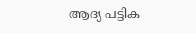ആദ്യ പട്ടിക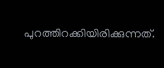പുറത്തിറക്കിയിരിക്കുന്നത്.